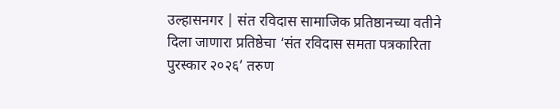उल्हासनगर | संत रविदास सामाजिक प्रतिष्ठानच्या वतीने दिला जाणारा प्रतिष्ठेचा ‘संत रविदास समता पत्रकारिता पुरस्कार २०२६’ तरुण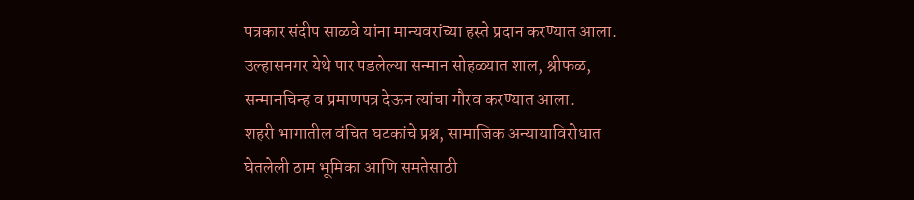पत्रकार संदीप साळवे यांना मान्यवरांच्या हस्ते प्रदान करण्यात आला. उल्हासनगर येथे पार पडलेल्या सन्मान सोहळ्यात शाल, श्रीफळ, सन्मानचिन्ह व प्रमाणपत्र देऊन त्यांचा गौरव करण्यात आला.
शहरी भागातील वंचित घटकांचे प्रश्न, सामाजिक अन्यायाविरोधात घेतलेली ठाम भूमिका आणि समतेसाठी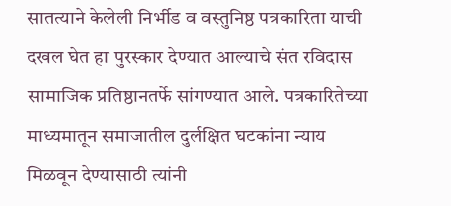सातत्याने केलेली निर्भीड व वस्तुनिष्ठ पत्रकारिता याची दखल घेत हा पुरस्कार देण्यात आल्याचे संत रविदास सामाजिक प्रतिष्ठानतर्फे सांगण्यात आले. पत्रकारितेच्या माध्यमातून समाजातील दुर्लक्षित घटकांना न्याय मिळवून देण्यासाठी त्यांनी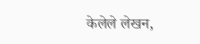केलेले लेखन,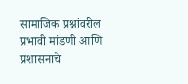सामाजिक प्रश्नांवरील प्रभावी मांडणी आणि प्रशासनाचे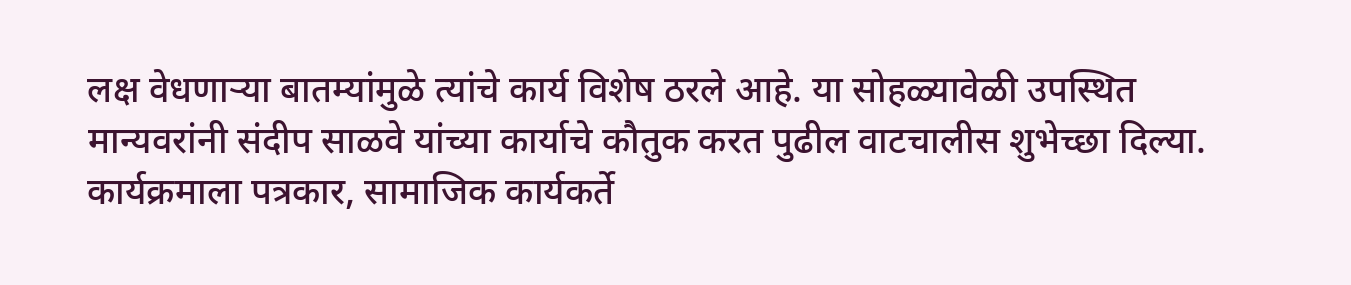लक्ष वेधणाऱ्या बातम्यांमुळे त्यांचे कार्य विशेष ठरले आहे. या सोहळ्यावेळी उपस्थित मान्यवरांनी संदीप साळवे यांच्या कार्याचे कौतुक करत पुढील वाटचालीस शुभेच्छा दिल्या. कार्यक्रमाला पत्रकार, सामाजिक कार्यकर्ते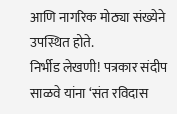आणि नागरिक मोठ्या संख्येने उपस्थित होते.
निर्भीड लेखणी! पत्रकार संदीप साळवे यांना ‘संत रविदास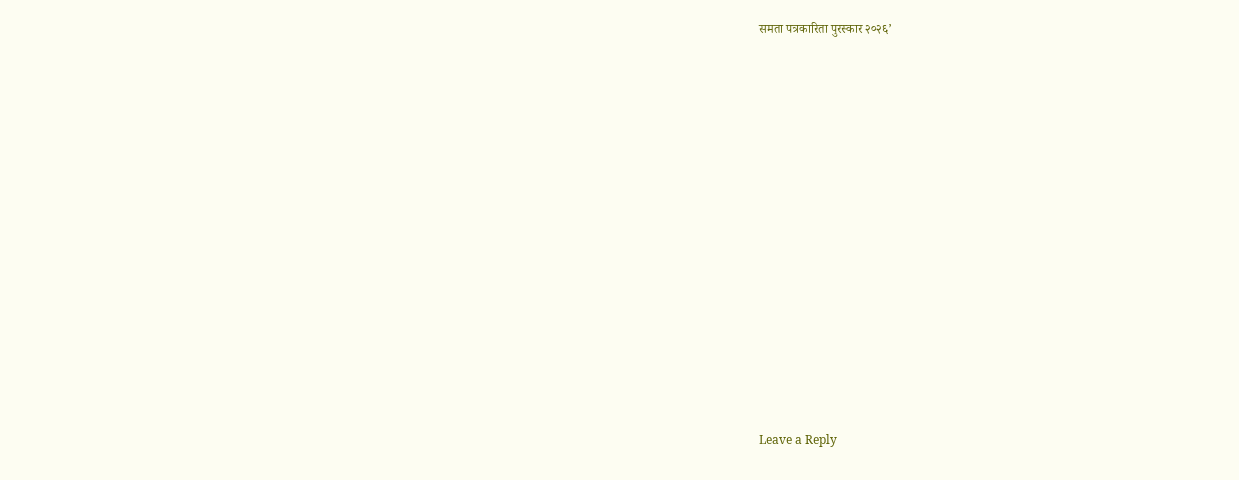समता पत्रकारिता पुरस्कार २०२६’
















Leave a Reply